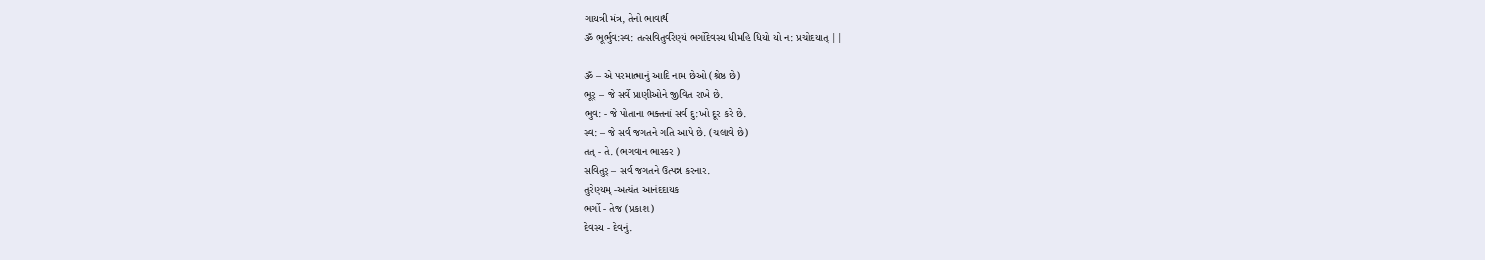ગાયત્રી મંત્ર, તેનો ભાવાર્થ
ૐ ભૂર્ભુવ:સ્વ: તત્સવિતુર્વરેણ્યં ભર્ગોદેવસ્ય ધીમહિ ધિયો યો ન: પ્રચોદયાત્ ||

ૐ – એ પરમાત્માનું આદિ નામ છેઓ (શ્રેષ્ઠ છે)
ભૂર્ – જે સર્વે પ્રાણીઓને જીવિત રાખે છે.
ભુવ: - જે પોતાના ભક્તનાં સર્વ દુ:ખો દૂર કરે છે.
સ્વ: – જે સર્વ જગતને ગતિ આપે છે. (ચલાવે છે)
તત્ - તે. (ભગવાન ભાસ્કર )
સવિતુર્ – સર્વ જગતને ઉત્પન્ન કરનાર.
તુરેણ્યમ્ -અત્યંત આનંદદાયક
ભર્ગો - તેજ (પ્રકાશ)
દેવસ્ય - દેવનું.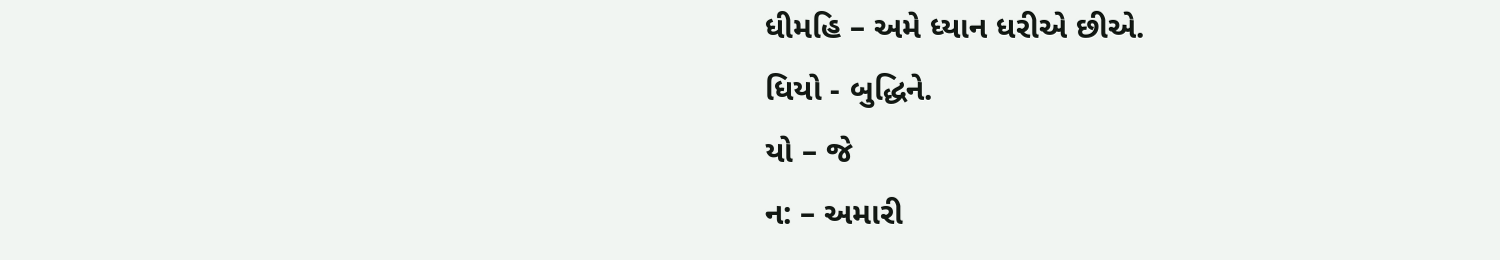ધીમહિ – અમે ધ્યાન ધરીએ છીએ.
ધિયો - બુદ્ધિને.
યો – જે
ન: – અમારી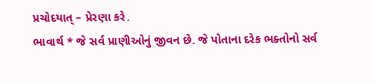પ્રચોદયાત્ – પ્રેરણા કરે.
ભાવાર્થ * જે સર્વ પ્રાણીઓનું જીવન છે. જે પોતાના દરેક ભક્તોનો સર્વ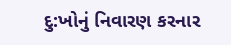દુ:ખોનું નિવારણ કરનાર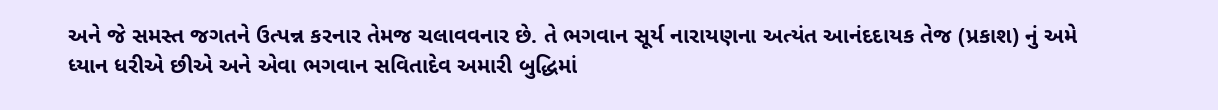અને જે સમસ્ત જગતને ઉત્પન્ન કરનાર તેમજ ચલાવવનાર છે. તે ભગવાન સૂર્ય નારાયણના અત્યંત આનંદદાયક તેજ (પ્રકાશ) નું અમે ધ્યાન ધરીએ છીએ અને એવા ભગવાન સવિતાદેવ અમારી બુદ્ધિમાં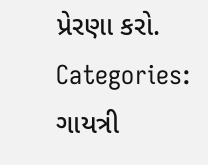પ્રેરણા કરો.
Categories: ગાયત્રી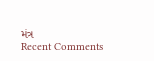મંત્ર
Recent Comments